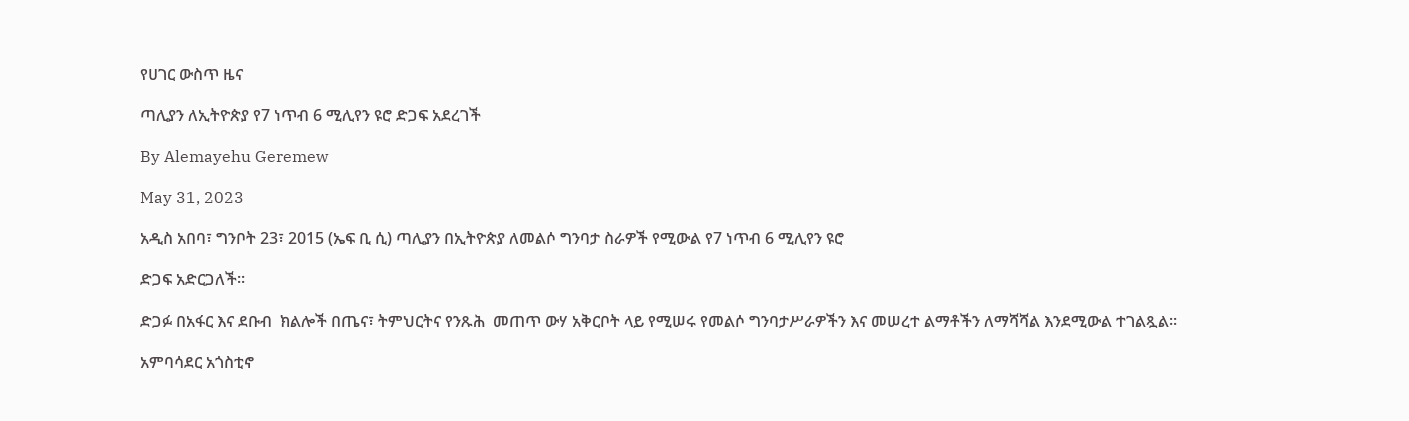የሀገር ውስጥ ዜና

ጣሊያን ለኢትዮጵያ የ7 ነጥብ 6 ሚሊየን ዩሮ ድጋፍ አደረገች

By Alemayehu Geremew

May 31, 2023

አዲስ አበባ፣ ግንቦት 23፣ 2015 (ኤፍ ቢ ሲ) ጣሊያን በኢትዮጵያ ለመልሶ ግንባታ ስራዎች የሚውል የ7 ነጥብ 6 ሚሊየን ዩሮ

ድጋፍ አድርጋለች፡፡

ድጋፉ በአፋር እና ደቡብ  ክልሎች በጤና፣ ትምህርትና የንጹሕ  መጠጥ ውሃ አቅርቦት ላይ የሚሠሩ የመልሶ ግንባታሥራዎችን እና መሠረተ ልማቶችን ለማሻሻል እንደሚውል ተገልጿል፡፡

አምባሳደር አጎስቲኖ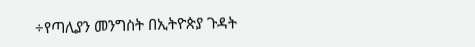÷የጣሊያን መንግስት በኢትዮጵያ ጉዳት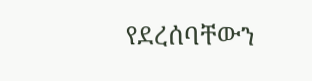የደረሰባቸውን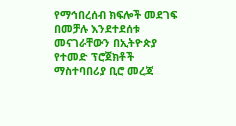የማኅበረሰብ ክፍሎች መደገፍ  በመቻሉ እንደተደሰቱ  መናገራቸውን በኢትዮጵያ የተመድ ፕሮጀክቶች ማስተባበሪያ ቢሮ መረጃ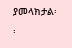ያመላክታል፡፡